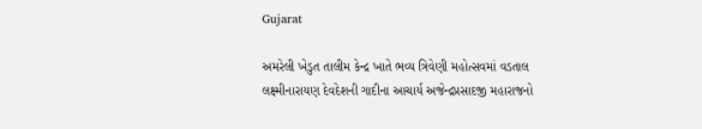Gujarat

અમરેલી ખેડુત તાલીમ કેન્દ્ર ખાતે ભવ્ય ત્રિવેણી મહોત્સવમાં વડતાલ લક્ષ્મીનારાયણ દેવદેશની ગાદીના આચાર્ય અજેન્દ્રપ્રસાદજી મહારાજનો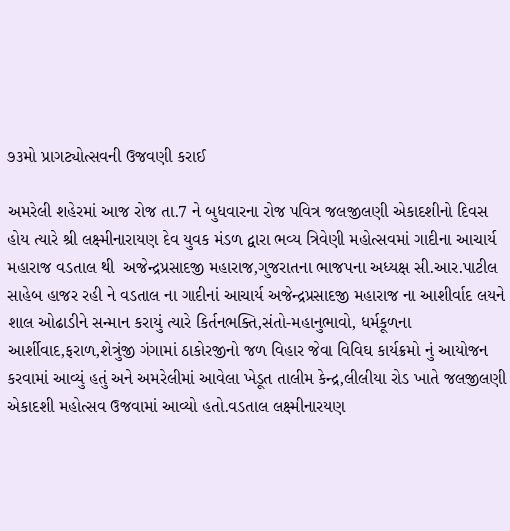૭૩મો પ્રાગટ્યોત્સવની ઉજવણી કરાઈ

અમરેલી શહેરમાં આજ રોજ તા.7 ને બુધવારના રોજ પવિત્ર જલજીલણી એકાદશીનો દિવસ હોય ત્યારે શ્રી લક્ષ્મીનારાયણ દેવ યુવક મંડળ દ્વારા ભવ્ય ત્રિવેણી મહોત્સવમાં ગાદીના આચાર્ય મહારાજ વડતાલ થી  અજેન્દ્રપ્રસાદજી મહારાજ,ગુજરાતના ભાજપના અધ્યક્ષ સી.આર.પાટીલ સાહેબ હાજર રહી ને વડતાલ ના ગાદીનાં આચાર્ય અજેન્દ્રપ્રસાદજી મહારાજ ના આશીર્વાદ લયને શાલ ઓઢાડીને સન્માન કરાયું ત્યારે કિર્તનભક્તિ,સંતો-મહાનુભાવો, ધર્મકૂળના આર્શીવાદ,ફરાળ,શેત્રુંજી ગંગામાં ઠાકોરજીનો જળ વિહાર જેવા વિવિઘ કાર્યક્રમો નું આયોજન કરવામાં આવ્યું હતું અને અમરેલીમાં આવેલા ખેડૂત તાલીમ કેન્દ્ર,લીલીયા રોડ ખાતે જલજીલણી એકાદશી મહોત્સવ ઉજવામાં આવ્યો હતો.વડતાલ લક્ષ્મીનારયણ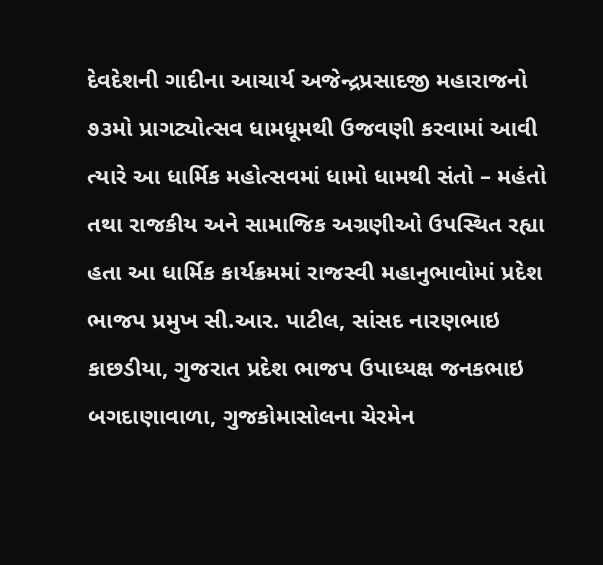દેવદેશની ગાદીના આચાર્ય અજેન્દ્રપ્રસાદજી મહારાજનો ૭૩મો પ્રાગટ્યોત્સવ ધામધૂમથી ઉજવણી કરવામાં આવી ત્યારે આ ધાર્મિક મહોત્સવમાં ધામો ધામથી સંતો – મહંતો તથા રાજકીય અને સામાજિક અગ્રણીઓ ઉપસ્થિત રહ્યા હતા આ ધાર્મિક કાર્યક્રમમાં રાજસ્વી મહાનુભાવોમાં પ્રદેશ ભાજપ પ્રમુખ સી.આર. પાટીલ, સાંસદ નારણભાઇ કાછડીયા, ગુજરાત પ્રદેશ ભાજપ ઉપાધ્યક્ષ જનકભાઇ બગદાણાવાળા, ગુજકોમાસોલના ચેરમેન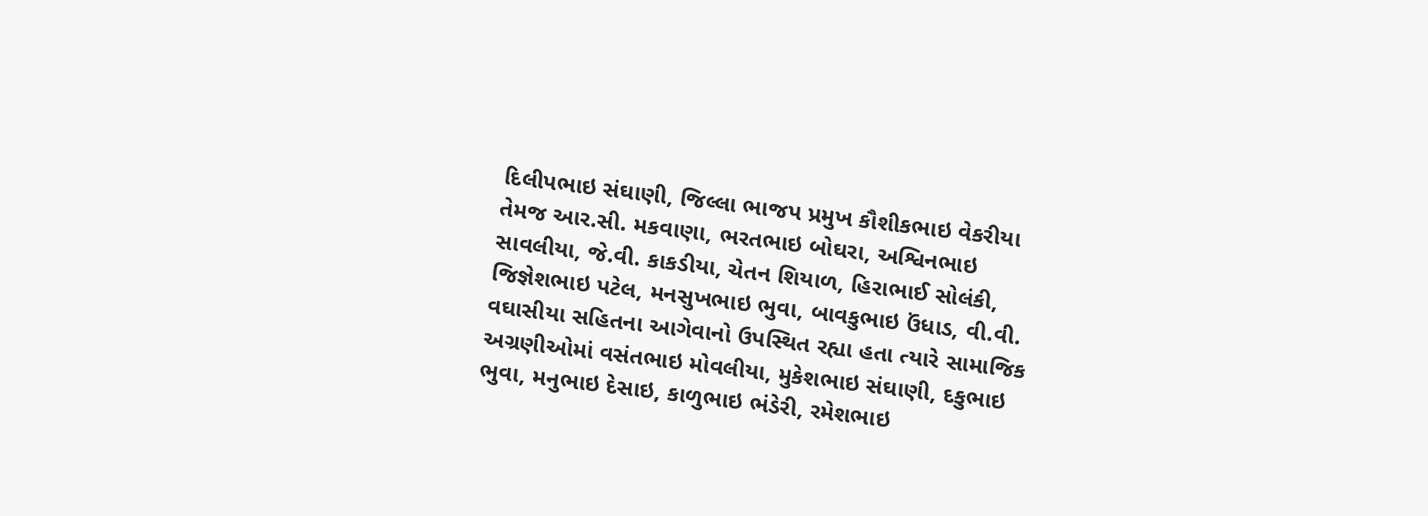દિલીપભાઇ સંઘાણી, જિલ્લા ભાજપ પ્રમુખ કૌશીકભાઇ વેકરીયા તેમજ આર.સી. મકવાણા, ભરતભાઇ બોઘરા, અશ્વિનભાઇ સાવલીયા, જે.વી. કાકડીયા, ચેતન શિયાળ, હિરાભાઈ સોલંકી, જિજ્ઞેશભાઇ પટેલ, મનસુખભાઇ ભુવા, બાવકુભાઇ ઉંધાડ, વી.વી. વઘાસીયા સહિતના આગેવાનો ઉપસ્થિત રહ્યા હતા ત્યારે સામાજિક અગ્રણીઓમાં વસંતભાઇ મોવલીયા, મુકેશભાઇ સંઘાણી, દકુભાઇ ભુવા, મનુભાઇ દેસાઇ, કાળુભાઇ ભંડેરી, રમેશભાઇ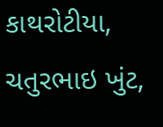કાથરોટીયા, ચતુરભાઇ ખુંટ,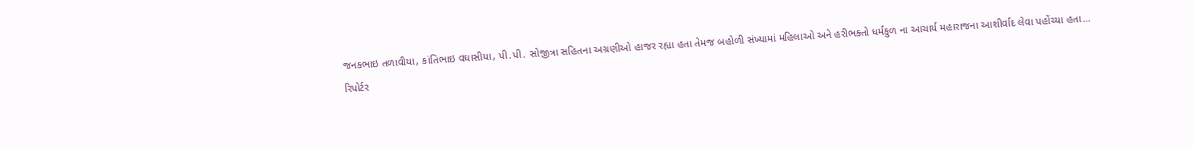જનકભાઇ તળાવીયા, કાંતિભાઇ વઘાસીયા, પી.પી. સોજીત્રા સહિતના અગ્રણીઓ હાજર રહ્યા હતા તેમજ બહોળી સંખ્યામાં મહિલાઓ અને હરીભક્તો ધર્મકુળ ના આચાર્ય મહારાજના આશીર્વાદ લેવા પહોંચ્યા હતા…
રિપોર્ટર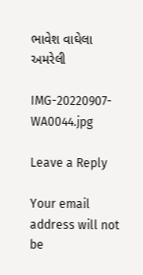ભાવેશ વાઘેલા અમરેલી

IMG-20220907-WA0044.jpg

Leave a Reply

Your email address will not be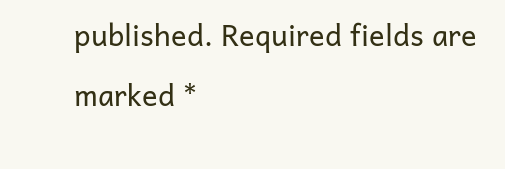published. Required fields are marked *